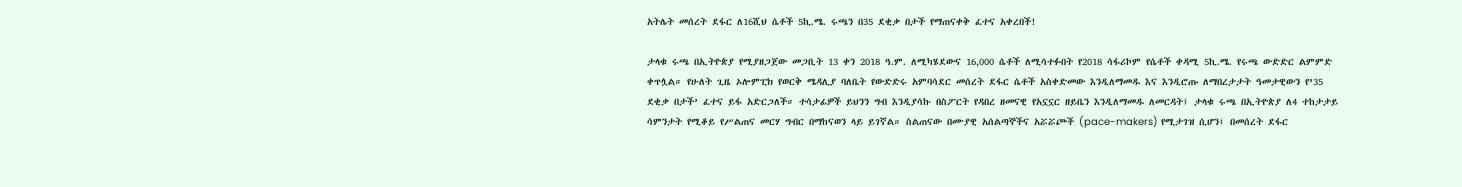አትሌት መሰረት ደፋር ለ16ሺህ ሴቶች 5ኪ.ሜ. ሩጫን በ35 ደቂቃ በታች የማጠናቀቅ ፈተና አቀረበች!

ታላቁ ሩጫ በኢትዮጵያ የሚያዘጋጀው መጋቢት 13 ቀን 2018 ዓ.ም. ለሚካሄደውና 16,000 ሴቶች ለሚሳተፉበት የ2018 ሳፋሪኮም የሴቶች ቀዳሚ 5ኪ.ሜ. የሩጫ ውድድር ልምምድ ቀጥሏል። የሁለት ጊዜ ኦሎምፒክ የወርቅ ሜዳሊያ ባለቤት የውድድሩ አምባሳደር መሰረት ደፋር ሴቶች አስቀድመው እንዲለማመዱ እና እንዲሮጡ ለማበረታታት ዓመታዊውን የ’35 ደቂቃ በታች’ ፈተና ይፋ አድርጋለች። ተሳታፊዎች ይህንን ግብ እንዲያሳኩ በስፖርት የዳበረ ዘመናዊ የአኗኗር ዘይቤን እንዲለማመዱ ለመርዳት፤ ታላቁ ሩጫ በኢትዮጵያ ለ4 ተከታታይ ሳምንታት የሚቆይ የሥልጠና መርሃ ግብር በማከናወን ላይ ይገኛል። ስልጠናው በሙያዊ አሰልጣኞችና አሯሯጮች (pace-makers) የሚታገዝ ሲሆን፤ በመሰረት ደፋር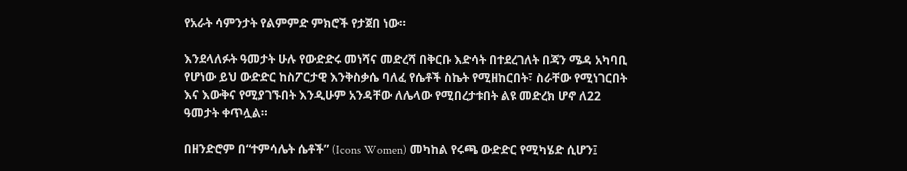የአራት ሳምንታት የልምምድ ምክሮች የታጀበ ነው።

እንደላለፉት ዓመታት ሁሉ የውድድሩ መነሻና መድረሻ በቅርቡ እድሳት በተደረገለት በጃን ሜዳ አካባቢ የሆነው ይህ ውድድር ከስፖርታዊ እንቅስቃሴ ባለፈ የሴቶች ስኬት የሚዘከርበት፣ ስራቸው የሚነገርበት እና እውቅና የሚያገኙበት እንዲሁም አንዳቸው ለሌላው የሚበረታቱበት ልዩ መድረክ ሆኖ ለ22 ዓመታት ቀጥሏል።

በዘንድሮም በ“ተምሳሌት ሴቶች” (Icons Women) መካከል የሩጫ ውድድር የሚካሄድ ሲሆን፤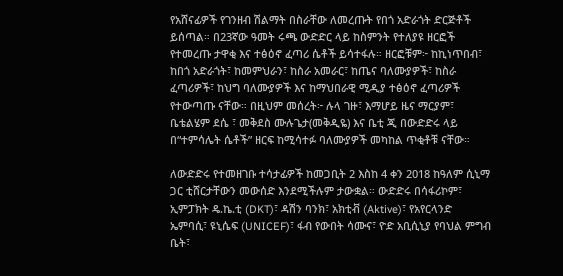የአሸናፊዎች የገንዘብ ሽልማት በስራቸው ለመረጡት የበጎ አድራጎት ድርጅቶች ይሰጣል። በ23ኛው ዓመት ሩጫ ውድድር ላይ ከስምንት የተለያዩ ዘርፎች የተመረጡ ታዋቂ እና ተፅዕኖ ፈጣሪ ሴቶች ይሳተፋሉ። ዘርፎቹም፦ ከኪነጥበብ፣ ከበጎ አድራጎት፣ ከመምህራን፣ ከስራ አመራር፣ ከጤና ባለሙያዎች፣ ከስራ ፈጣሪዎች፣ ከህግ ባለሙያዎች እና ከማህበራዊ ሚዲያ ተፅዕኖ ፈጣሪዎች የተውጣጡ ናቸው። በዚህም መሰረት፦ ሉላ ገዙ፣ እማሆይ ዜና ማርያም፣ ቤቴልሄም ደሴ ፣ መቅደስ ሙሉጌታ(መቅዲዬ) እና ቤቲ ጂ በውድድሩ ላይ በ“ተምሳሌት ሴቶች” ዘርፍ ከሚሳተፉ ባለሙያዎች መካከል ጥቂቶቹ ናቸው።

ለውድድሩ የተመዘገቡ ተሳታፊዎች ከመጋቢት 2 እስከ 4 ቀን 2018 ከዓለም ሲኒማ ጋር ቲሸርታቸውን መውሰድ እንደሚችሉም ታውቋል። ውድድሩ በሳፋሪኮም፣ ኢምፓክት ዴ.ኬ.ቲ (DKT)፣ ዳሽን ባንክ፣ አክቲቭ (Aktive)፣ የአየርላንድ ኤምባሲ፣ ዩኒሴፍ (UNICEF)፣ ፋብ የውበት ሳሙና፣ ዮድ አቢሲኒያ የባህል ምግብ ቤት፣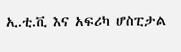ኢ.ቲ.ቪ እና አፍሪካ ሆስፒታል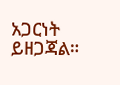አጋርነት ይዘጋጃል።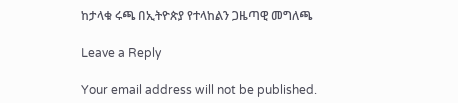ከታላቁ ሩጫ በኢትዮጵያ የተላከልን ጋዜጣዊ መግለጫ

Leave a Reply

Your email address will not be published.